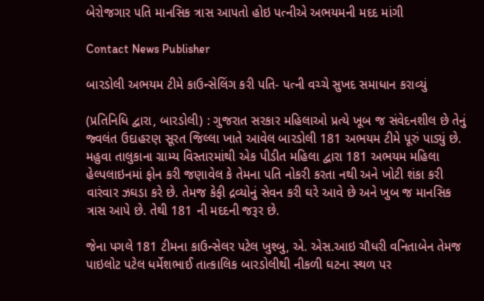બેરોજગાર પતિ માનસિક ત્રાસ આપતો હોઇ પત્નીએ અભયમની મદદ માંગી

Contact News Publisher

બારડોલી અભયમ ટીમે કાઉન્સેલિંગ કરી પતિ- પત્ની વચ્ચે સુખદ સમાધાન કરાવ્યું

(પ્રતિનિધિ દ્વારા, બારડોલી) : ગુજરાત સરકાર મહિલાઓ પ્રત્યે ખૂબ જ સંવેદનશીલ છે તેનું જ્વલંત ઉદાહરણ સૂરત જિલ્લા ખાતે આવેલ બારડોલી 181 અભયમ ટીમે પૂરું પાડ્યું છે. મહુવા તાલુકાના ગ્રામ્ય વિસ્તારમાંથી એક પીડીત મહિલા દ્વારા 181 અભયમ મહિલા હેલ્પલાઇનમાં ફોન કરી જણાવેલ કે તેમના પતિ નોકરી કરતા નથી અને ખોટી શંકા કરી વારંવાર ઝઘડા કરે છે. તેમજ કેફી દ્રવ્યોનું સેવન કરી ઘરે આવે છે અને ખુબ જ માનસિક ત્રાસ આપે છે. તેથી 181 ની મદદની જરૂર છે.

જેના પગલે 181 ટીમના કાઉન્સેલર પટેલ ખુશ્બુ, એ. એસ.આઇ ચૌધરી વનિતાબેન તેમજ પાઇલોટ પટેલ ધર્મેશભાઈ તાત્કાલિક બારડોલીથી નીકળી ઘટના સ્થળ પર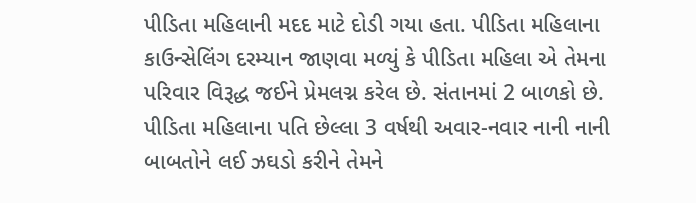પીડિતા મહિલાની મદદ માટે દોડી ગયા હતા. પીડિતા મહિલાના કાઉન્સેલિંગ દરમ્યાન જાણવા મળ્યું કે પીડિતા મહિલા એ તેમના પરિવાર વિરૂદ્ધ જઈને પ્રેમલગ્ન કરેલ છે. સંતાનમાં 2 બાળકો છે. પીડિતા મહિલાના પતિ છેલ્લા 3 વર્ષથી અવાર-નવાર નાની નાની બાબતોને લઈ ઝઘડો કરીને તેમને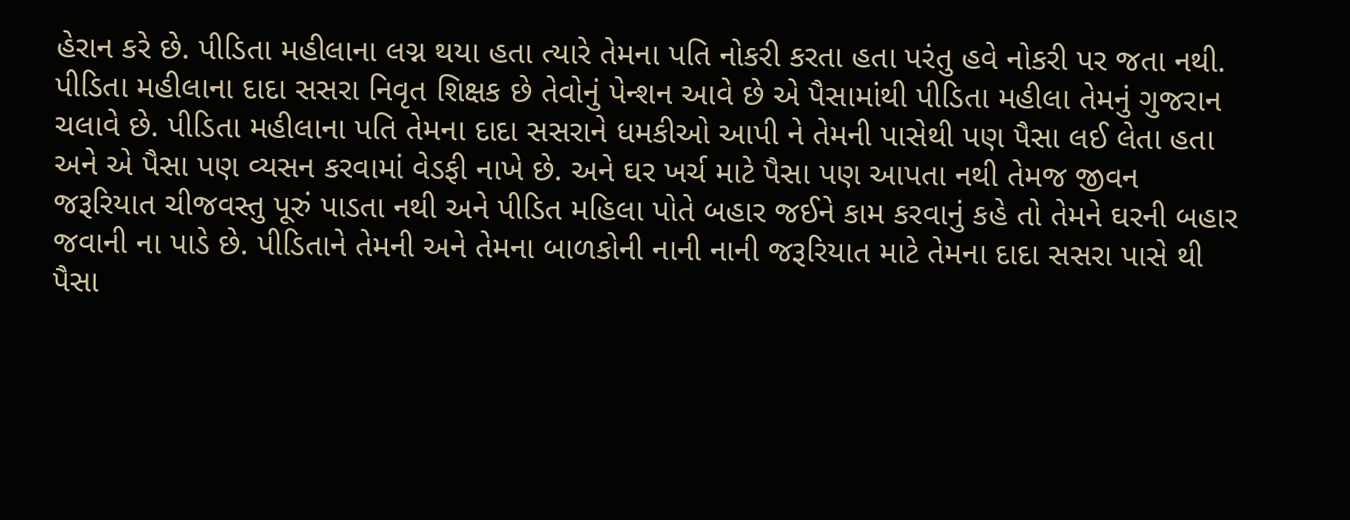હેરાન કરે છે. પીડિતા મહીલાના લગ્ન થયા હતા ત્યારે તેમના પતિ નોકરી કરતા હતા પરંતુ હવે નોકરી પર જતા નથી. પીડિતા મહીલાના દાદા સસરા નિવૃત શિક્ષક છે તેવોનું પેન્શન આવે છે એ પૈસામાંથી પીડિતા મહીલા તેમનું ગુજરાન ચલાવે છે. પીડિતા મહીલાના પતિ તેમના દાદા સસરાને ધમકીઓ આપી ને તેમની પાસેથી પણ પૈસા લઈ લેતા હતા અને એ પૈસા પણ વ્યસન કરવામાં વેડફી નાખે છે. અને ઘર ખર્ચ માટે પૈસા પણ આપતા નથી તેમજ જીવન જરૂરિયાત ચીજવસ્તુ પૂરું પાડતા નથી અને પીડિત મહિલા પોતે બહાર જઈને કામ કરવાનું કહે તો તેમને ઘરની બહાર જવાની ના પાડે છે. પીડિતાને તેમની અને તેમના બાળકોની નાની નાની જરૂરિયાત માટે તેમના દાદા સસરા પાસે થી પૈસા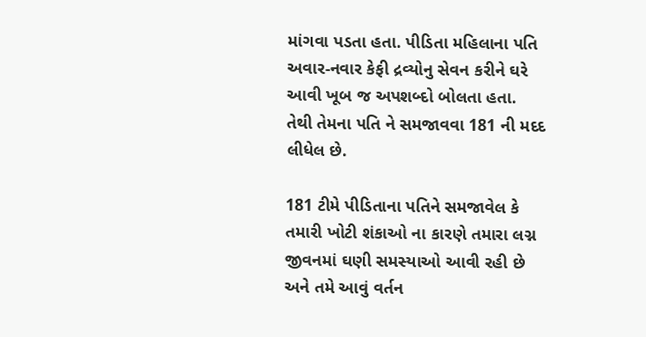માંગવા પડતા હતા. પીડિતા મહિલાના પતિ અવાર-નવાર કેફી દ્રવ્યોનુ સેવન કરીને ઘરે આવી ખૂબ જ અપશબ્દો બોલતા હતા. તેથી તેમના પતિ ને સમજાવવા 181 ની મદદ લીધેલ છે.

181 ટીમે પીડિતાના પતિને સમજાવેલ કે તમારી ખોટી શંકાઓ ના કારણે તમારા લગ્ન જીવનમાં ઘણી સમસ્યાઓ આવી રહી છે અને તમે આવું વર્તન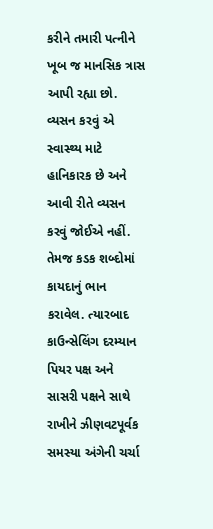કરીને તમારી પત્નીને ખૂબ જ માનસિક ત્રાસ આપી રહ્યા છો. વ્યસન કરવું એ સ્વાસ્થ્ય માટે હાનિકારક છે અને આવી રીતે વ્યસન કરવું જોઈએ નહીં. તેમજ કડક શબ્દોમાં કાયદાનું ભાન કરાવેલ. ત્યારબાદ કાઉન્સેલિંગ દરમ્યાન પિયર પક્ષ અને સાસરી પક્ષને સાથે રાખીને ઝીણવટપૂર્વક સમસ્યા અંગેની ચર્ચા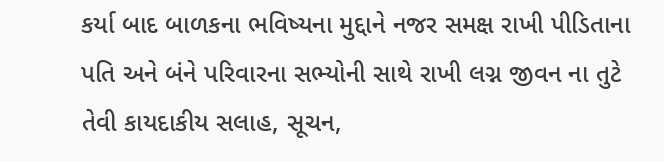કર્યા બાદ બાળકના ભવિષ્યના મુદ્દાને નજર સમક્ષ રાખી પીડિતાના પતિ અને બંને પરિવારના સભ્યોની સાથે રાખી લગ્ન જીવન ના તુટે તેવી કાયદાકીય સલાહ, સૂચન,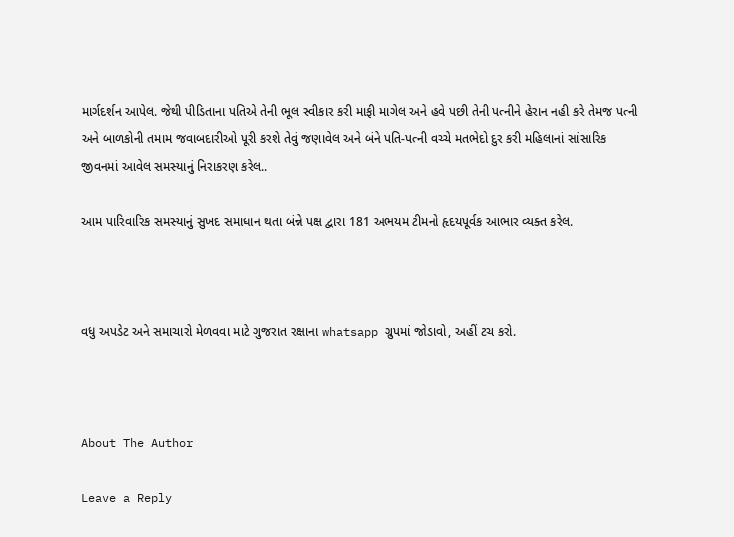માર્ગદર્શન આપેલ. જેથી પીડિતાના પતિએ તેની ભૂલ સ્વીકાર કરી માફી માગેલ અને હવે પછી તેની પત્નીને હેરાન નહી કરે તેમજ પત્ની અને બાળકોની તમામ જવાબદારીઓ પૂરી કરશે તેવું જણાવેલ અને બંને પતિ-પત્ની વચ્ચે મતભેદો દુર કરી મહિલાનાં સાંસારિક જીવનમાં આવેલ સમસ્યાનું નિરાકરણ કરેલ..

આમ પારિવારિક સમસ્યાનું સુખદ સમાધાન થતા બંન્ને પક્ષ દ્વારા 181 અભયમ ટીમનો હૃદયપૂર્વક આભાર વ્યક્ત કરેલ.



વધુ અપડેટ અને સમાચારો મેળવવા માટે ગુજરાત રક્ષાના whatsapp ગ્રુપમાં જોડાવો, અહીં ટચ કરો.



About The Author

Leave a Reply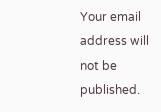Your email address will not be published.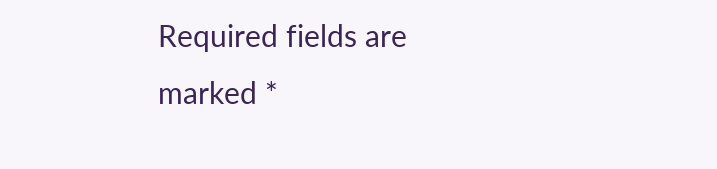Required fields are marked *